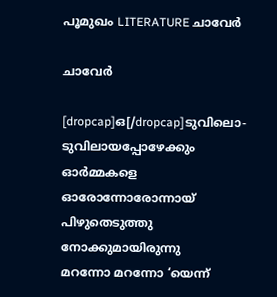പൂമുഖം LITERATURE ചാവേര്‍

ചാവേര്‍

[dropcap]ഒ[/dropcap]ടുവിലൊ-
ടുവിലായപ്പോഴേക്കും
ഓര്‍മ്മകളെ
ഓരോന്നോരോന്നായ്
പിഴുതെടുത്തു
നോക്കുമായിരുന്നു
മറന്നോ മറന്നോ ‘യെന്ന്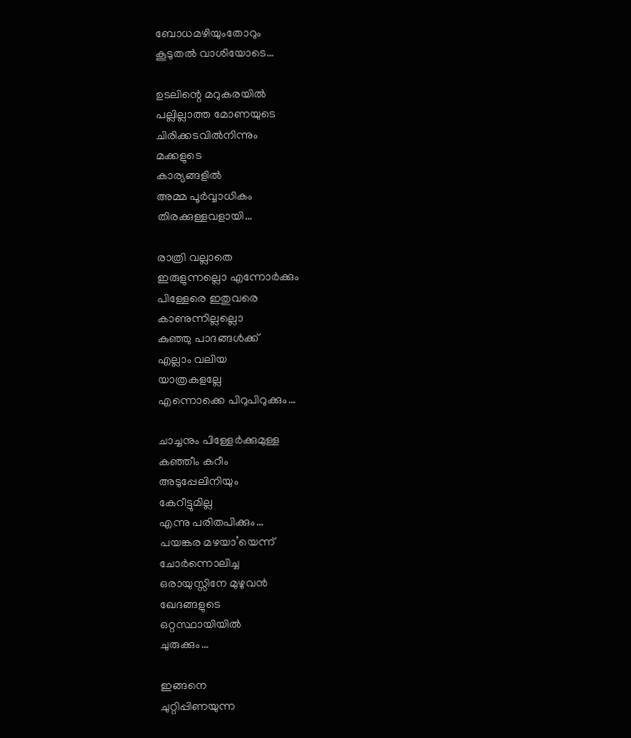ബോധമഴിയുംതോറും
കൂടുതല്‍ വാശിയോടെ…

ഉടലിന്റെ മറുകരയില്‍
പല്ലില്ലാത്ത മോണയുടെ
ചിരിക്കടവില്‍നിന്നും
മക്കളുടെ
കാര്യങ്ങളില്‍
അമ്മ പൂര്‍വ്വാധികം
തിരക്കുള്ളവളായി…

രാത്രി വല്ലാതെ
ഇരുളുന്നല്ലൊ എന്നോര്‍ക്കും
പിള്ളേരെ ഇതുവരെ
കാണുന്നില്ലല്ലൊ
കുഞ്ഞു പാദങ്ങള്‍ക്ക്
എല്ലാം വലിയ
യാത്രകളല്ലേ
എന്നൊക്കെ പിറുപിറുക്കും…

ചാച്ചനും പിള്ളേര്‍ക്കുമുള്ള
കഞ്ഞീം കറീം
അടുപ്പേലിനിയും
കേറീട്ടുമില്ല
എന്നു പരിതപിക്കും…
പയങ്കര മഴയാ’യെന്ന്
ചോര്‍ന്നൊലിച്ച
ഒരായുസ്സിനേ മുഴുവന്‍
ഖേദങ്ങളുടെ
ഒറ്റസ്ഥായിയില്‍
ചുരുക്കും…

ഇങ്ങനെ
ചുറ്റിപ്പിണയുന്ന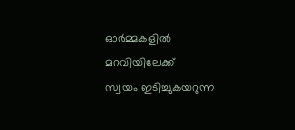ഓര്‍മ്മകളില്‍
മറവിയിലേക്ക്
സ്വയം ഇടിച്ചുകയറുന്ന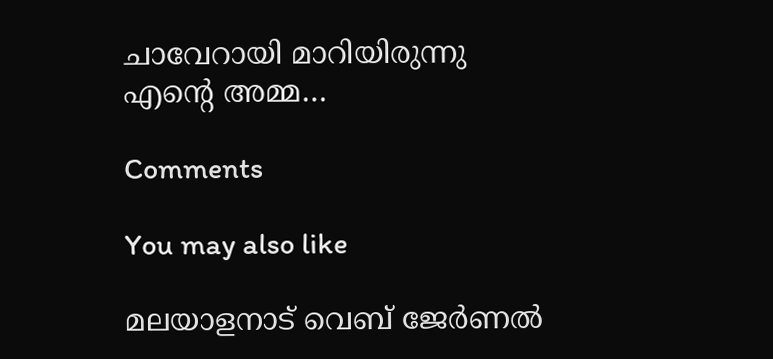ചാവേറായി മാറിയിരുന്നു
എന്റെ അമ്മ…

Comments

You may also like

മലയാളനാട് വെബ് ജേർണൽ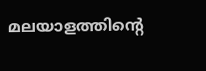മലയാളത്തിന്റെ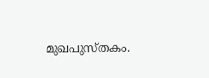മുഖപുസ്തകം.